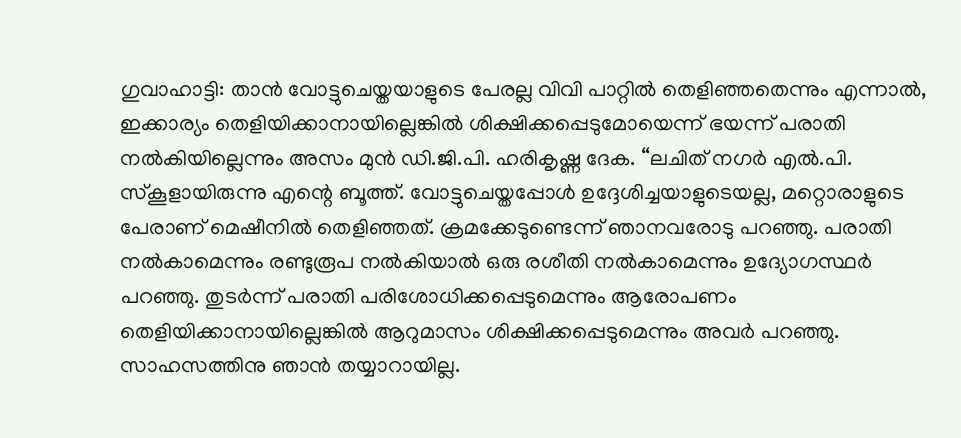ഗുവാഹാട്ടി: താൻ വോട്ടുചെയ്തയാളുടെ പേരല്ല വിവി പാറ്റിൽ തെളിഞ്ഞതെന്നും എന്നാൽ, ഇക്കാര്യം തെളിയിക്കാനായില്ലെങ്കിൽ ശിക്ഷിക്കപ്പെടുമോയെന്ന് ഭയന്ന് പരാതി നൽകിയില്ലെന്നും അസം മുൻ ഡി.ജി.പി. ഹരികൃഷ്ണ ദേക. “ലചിത് നഗർ എൽ.പി. സ്കൂളായിരുന്നു എന്റെ ബൂത്ത്. വോട്ടുചെയ്തപ്പോൾ ഉദ്ദേശിച്ചയാളുടെയല്ല, മറ്റൊരാളുടെ പേരാണ് മെഷീനിൽ തെളിഞ്ഞത്. ക്രമക്കേടുണ്ടെന്ന് ഞാനവരോടു പറഞ്ഞു. പരാതി നൽകാമെന്നും രണ്ടുരൂപ നൽകിയാൽ ഒരു രശീതി നൽകാമെന്നും ഉദ്യോഗസ്ഥർ പറഞ്ഞു. തുടർന്ന് പരാതി പരിശോധിക്കപ്പെടുമെന്നും ആരോപണം തെളിയിക്കാനായില്ലെങ്കിൽ ആറുമാസം ശിക്ഷിക്കപ്പെടുമെന്നും അവർ പറഞ്ഞു. സാഹസത്തിനു ഞാൻ തയ്യാറായില്ല.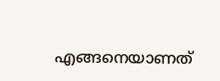എങ്ങനെയാണത്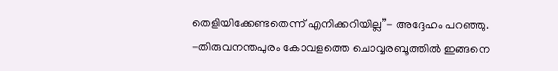തെളിയിക്കേണ്ടതെന്ന് എനിക്കറിയില്ല”- അദ്ദേഹം പറഞ്ഞു. -തിരുവനന്തപുരം കോവളത്തെ ചൊവ്വരബൂത്തിൽ ഇങ്ങനെ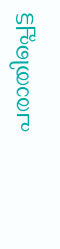പരാതിപ്പെട്ട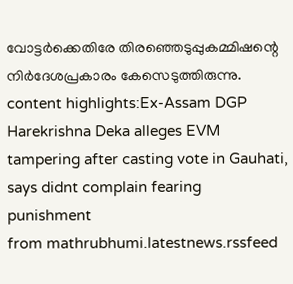വോട്ടർക്കെതിരേ തിരഞ്ഞെടുപ്പുകമ്മിഷന്റെ നിർദേശപ്രകാരം കേസെടുത്തിരുന്നു. content highlights:Ex-Assam DGP Harekrishna Deka alleges EVM tampering after casting vote in Gauhati, says didnt complain fearing punishment
from mathrubhumi.latestnews.rssfeed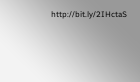http://bit.ly/2IHctaS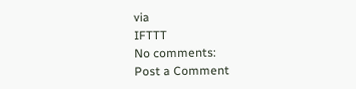via
IFTTT
No comments:
Post a Comment